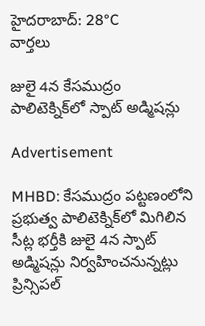హైదరాబాద్: 28°C
వార్తలు

జులై 4న కేసముద్రం పాలిటెక్నిక్‌లో స్పాట్ అడ్మిషన్లు

Advertisement

MHBD: కేసముద్రం పట్టణంలోని ప్రభుత్వ పాలిటెక్నిక్‌లో మిగిలిన సీట్ల భర్తీకి జులై 4న స్పాట్ అడ్మిషన్లు నిర్వహించనున్నట్లు ప్రిన్సిపల్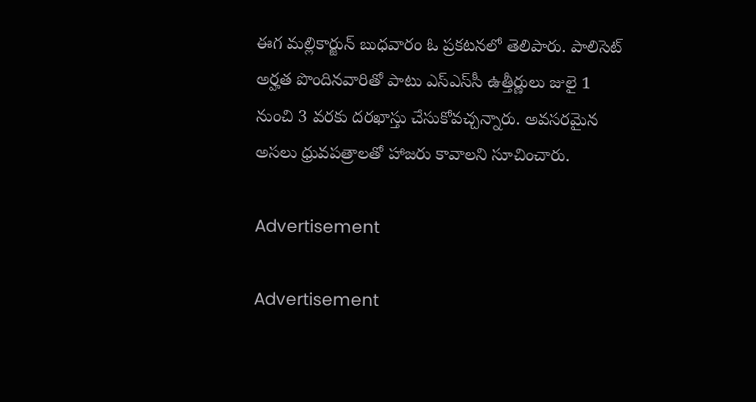ఈగ మల్లికార్జున్ బుధవారం ఓ ప్రకటనలో తెలిపారు. పాలిసెట్ అర్హత పొందినవారితో పాటు ఎస్‌ఎస్‌సీ ఉత్తీర్ణులు జులై 1 నుంచి 3 వరకు దరఖాస్తు చేసుకోవచ్చన్నారు. అవసరమైన అసలు ధ్రువపత్రాలతో హాజరు కావాలని సూచించారు.

Advertisement

Advertisement